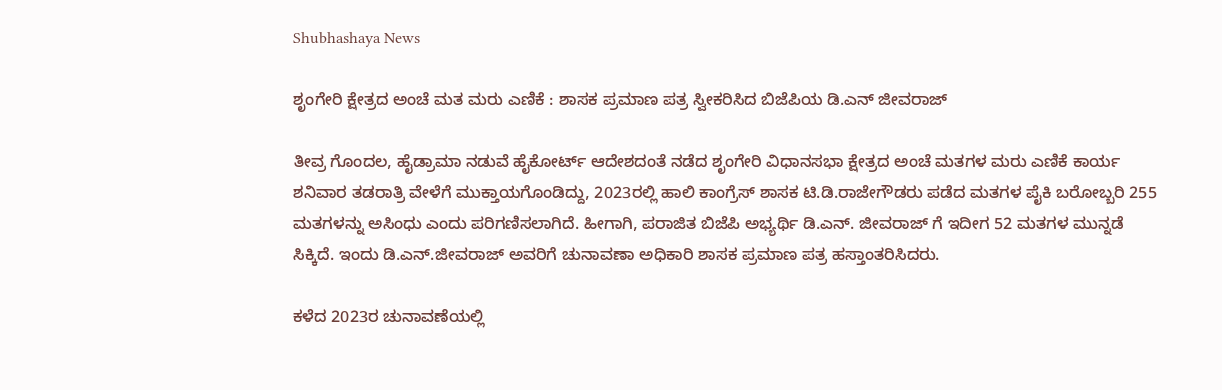Shubhashaya News

ಶೃಂಗೇರಿ ಕ್ಷೇತ್ರದ ಅಂಚೆ ಮತ ಮರು ಎಣಿಕೆ : ಶಾಸಕ ಪ್ರಮಾಣ ಪತ್ರ ಸ್ವೀಕರಿಸಿದ ಬಿಜೆಪಿಯ ಡಿ.ಎನ್‌ ಜೀವರಾಜ್

ತೀವ್ರ ಗೊಂದಲ, ಹೈಡ್ರಾಮಾ ನಡುವೆ ಹೈಕೋರ್ಟ್‌ ಆದೇಶದಂತೆ ನಡೆದ ಶೃಂಗೇರಿ ವಿಧಾನಸಭಾ ಕ್ಷೇತ್ರದ ಅಂಚೆ ಮತಗಳ ಮರು ಎಣಿಕೆ ಕಾರ್ಯ ಶನಿವಾರ ತಡರಾತ್ರಿ ವೇಳೆಗೆ ಮುಕ್ತಾಯಗೊಂಡಿದ್ದು, 2023ರಲ್ಲಿ ಹಾಲಿ ಕಾಂಗ್ರೆಸ್‌ ಶಾಸಕ ಟಿ.ಡಿ.ರಾಜೇಗೌಡರು ಪಡೆದ ಮತಗಳ ಪೈಕಿ ಬರೋಬ್ಬರಿ 255 ಮತಗಳನ್ನು ಅಸಿಂಧು ಎಂದು ಪರಿಗಣಿಸಲಾಗಿದೆ. ಹೀಗಾಗಿ, ಪರಾಜಿತ ಬಿಜೆಪಿ ಅಭ್ಯರ್ಥಿ ಡಿ.ಎನ್‌. ಜೀವರಾಜ್‌ ಗೆ ಇದೀಗ 52 ಮತಗಳ ಮುನ್ನಡೆ ಸಿಕ್ಕಿದೆ. ಇಂದು ಡಿ.ಎನ್.ಜೀವರಾಜ್‌ ಅವರಿಗೆ ಚುನಾವಣಾ ಅಧಿಕಾರಿ ಶಾಸಕ ಪ್ರಮಾಣ ಪತ್ರ ಹಸ್ತಾಂತರಿಸಿದರು.

ಕಳೆದ 2023ರ ಚುನಾವಣೆಯಲ್ಲಿ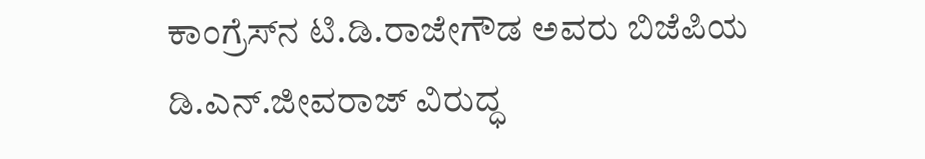ಕಾಂಗ್ರೆಸ್‌ನ ಟಿ.ಡಿ.ರಾಜೇಗೌಡ ಅವರು ಬಿಜೆಪಿಯ ಡಿ.ಎನ್.ಜೀವರಾಜ್ ವಿರುದ್ಧ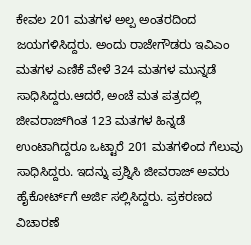ಕೇವಲ 201 ಮತಗಳ ಅಲ್ಪ ಅಂತರದಿಂದ ಜಯಗಳಿಸಿದ್ದರು. ಅಂದು ರಾಜೇಗೌಡರು ಇವಿಎಂ ಮತಗಳ ಎಣಿಕೆ ವೇಳೆ 324 ಮತಗಳ ಮುನ್ನಡೆ ಸಾಧಿಸಿದ್ದರು.ಆದರೆ, ಅಂಚೆ ಮತ ಪತ್ರದಲ್ಲಿ ಜೀವರಾಜ್‌ಗಿಂತ 123 ಮತಗಳ ಹಿನ್ನಡೆ ಉಂಟಾಗಿದ್ದರೂ ಒಟ್ಟಾರೆ 201 ಮತಗಳಿಂದ ಗೆಲುವು ಸಾಧಿಸಿದ್ದರು. ಇದನ್ನು ಪ್ರಶ್ನಿಸಿ ಜೀವರಾಜ್ ಅವರು ಹೈಕೋರ್ಟ್‌ಗೆ ಅರ್ಜಿ ಸಲ್ಲಿಸಿದ್ದರು. ಪ್ರಕರಣದ ವಿಚಾರಣೆ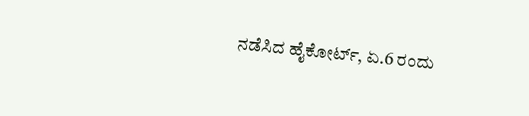ನಡೆಸಿದ ಹೈಕೋರ್ಟ್, ಏ.6 ರಂದು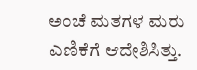ಅಂಚೆ ಮತಗಳ ಮರು ಎಣಿಕೆಗೆ ಆದೇಶಿಸಿತ್ತು.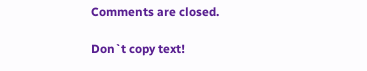Comments are closed.

Don`t copy text!